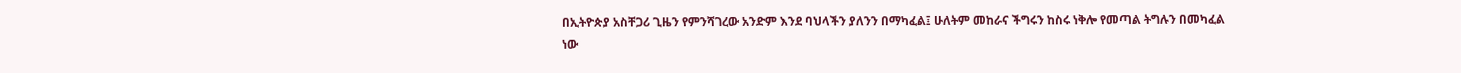በኢትዮጵያ አስቸጋሪ ጊዜን የምንሻገረው አንድም እንደ ባህላችን ያለንን በማካፈል፤ ሁለትም መከራና ችግሩን ከስሩ ነቅሎ የመጣል ትግሉን በመካፈል ነው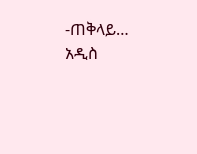-ጠቅላይ…
አዲስ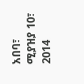አበባ፣ ሚያዝያ 10፣ 2014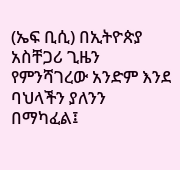(ኤፍ ቢሲ) በኢትዮጵያ አስቸጋሪ ጊዜን የምንሻገረው አንድም እንደ ባህላችን ያለንን በማካፈል፤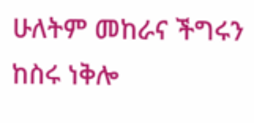ሁለትም መከራና ችግሩን ከስሩ ነቅሎ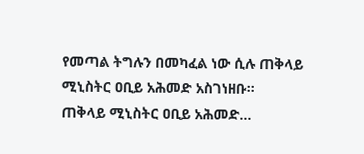የመጣል ትግሉን በመካፈል ነው ሲሉ ጠቅላይ ሚኒስትር ዐቢይ አሕመድ አስገነዘቡ፡፡
ጠቅላይ ሚኒስትር ዐቢይ አሕመድ…